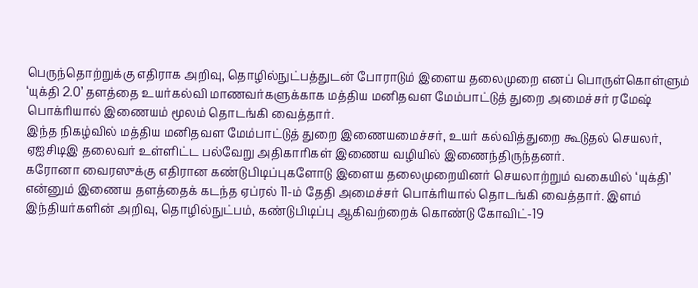பெருந்தொற்றுக்கு எதிராக அறிவு, தொழில்நுட்பத்துடன் போராடும் இளைய தலைமுறை எனப் பொருள்கொள்ளும் ‘யுக்தி 2.0’ தளத்தை உயர்கல்வி மாணவர்களுக்காக மத்திய மனிதவள மேம்பாட்டுத் துறை அமைச்சர் ரமேஷ் பொக்ரியால் இணையம் மூலம் தொடங்கி வைத்தார்.
இந்த நிகழ்வில் மத்திய மனிதவள மேம்பாட்டுத் துறை இணையமைச்சர், உயர் கல்வித்துறை கூடுதல் செயலர், ஏஐசிடிஇ தலைவர் உள்ளிட்ட பல்வேறு அதிகாரிகள் இணைய வழியில் இணைந்திருந்தனர்.
கரோனா வைரஸுக்கு எதிரான கண்டுபிடிப்புகளோடு இளைய தலைமுறையினர் செயலாற்றும் வகையில் ‘யுக்தி’ என்னும் இணைய தளத்தைக் கடந்த ஏப்ரல் 11-ம் தேதி அமைச்சர் பொக்ரியால் தொடங்கி வைத்தார். இளம் இந்தியர்களின் அறிவு, தொழில்நுட்பம், கண்டுபிடிப்பு ஆகிவற்றைக் கொண்டு கோவிட்-19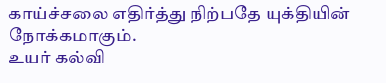காய்ச்சலை எதிர்த்து நிற்பதே யுக்தியின் நோக்கமாகும்.
உயர் கல்வி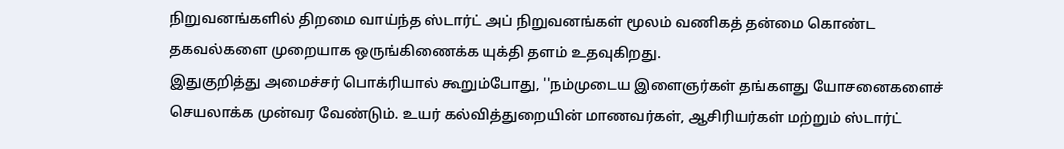நிறுவனங்களில் திறமை வாய்ந்த ஸ்டார்ட் அப் நிறுவனங்கள் மூலம் வணிகத் தன்மை கொண்ட தகவல்களை முறையாக ஒருங்கிணைக்க யுக்தி தளம் உதவுகிறது.
இதுகுறித்து அமைச்சர் பொக்ரியால் கூறும்போது, ''நம்முடைய இளைஞர்கள் தங்களது யோசனைகளைச் செயலாக்க முன்வர வேண்டும். உயர் கல்வித்துறையின் மாணவர்கள், ஆசிரியர்கள் மற்றும் ஸ்டார்ட்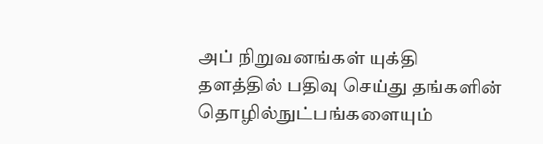அப் நிறுவனங்கள் யுக்தி தளத்தில் பதிவு செய்து தங்களின் தொழில்நுட்பங்களையும்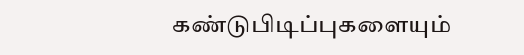கண்டுபிடிப்புகளையும்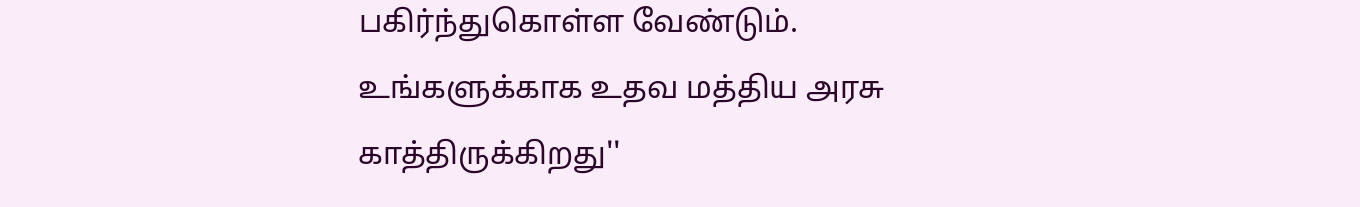பகிர்ந்துகொள்ள வேண்டும். உங்களுக்காக உதவ மத்திய அரசு காத்திருக்கிறது''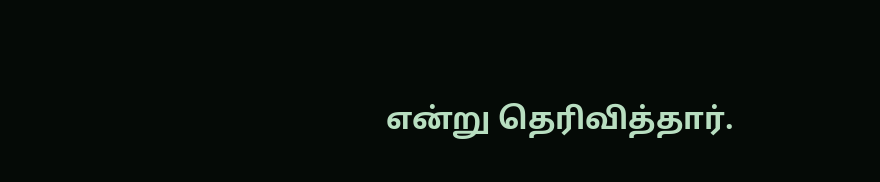என்று தெரிவித்தார்.